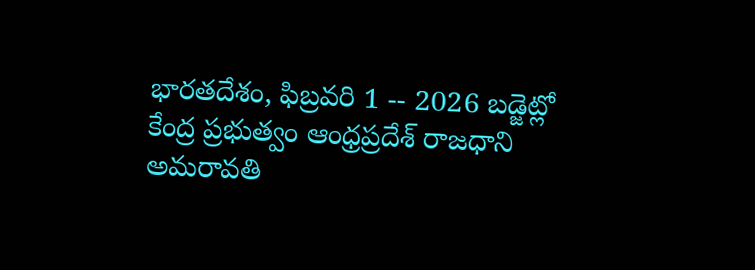భారతదేశం, ఫిబ్రవరి 1 -- 2026 బడ్జెట్లో కేంద్ర ప్రభుత్వం ఆంధ్రప్రదేశ్ రాజధాని అమరావతి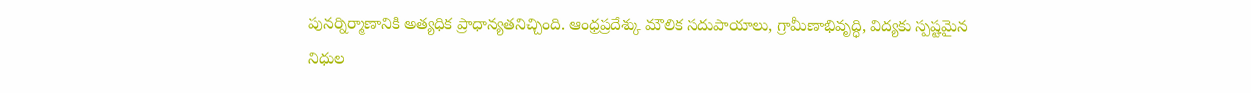పునర్నిర్మాణానికి అత్యధిక ప్రాధాన్యతనిచ్చింది. ఆంధ్రప్రదేశ్కు మౌలిక సదుపాయాలు, గ్రామీణాభివృద్ధి, విద్యకు స్పష్టమైన నిధుల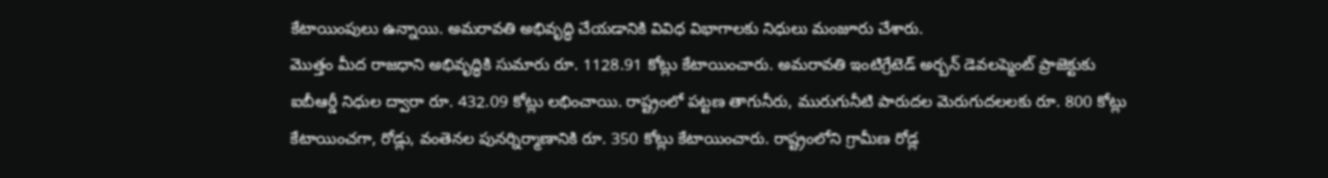కేటాయింపులు ఉన్నాయి. అమరావతి అభివృద్ధి చేయడానికి వివిధ విభాగాలకు నిధులు మంజూరు చేశారు.
మొత్తం మీద రాజధాని అభివృద్ధికి సుమారు రూ. 1128.91 కోట్లు కేటాయించారు. అమరావతి ఇంటిగ్రేటెడ్ అర్బన్ డెవలప్మెంట్ ప్రాజెక్టుకు ఐబీఆర్డీ నిధుల ద్వారా రూ. 432.09 కోట్లు లభించాయి. రాష్ట్రంలో పట్టణ తాగునీరు, మురుగునీటి పారుదల మెరుగుదలలకు రూ. 800 కోట్లు కేటాయించగా, రోడ్లు, వంతెనల పునర్నిర్మాణానికి రూ. 350 కోట్లు కేటాయించారు. రాష్ట్రంలోని గ్రామీణ రోడ్ల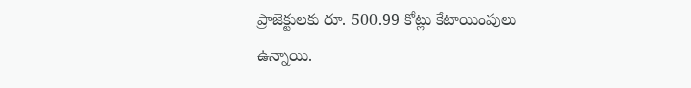ప్రాజెక్టులకు రూ. 500.99 కోట్లు కేటాయింపులు ఉన్నాయి.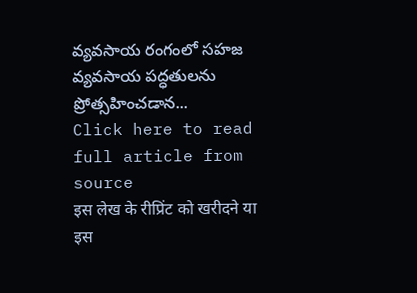వ్యవసాయ రంగంలో సహజ వ్యవసాయ పద్ధతులను ప్రోత్సహించడాన...
Click here to read full article from source
इस लेख के रीप्रिंट को खरीदने या इस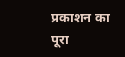प्रकाशन का पूरा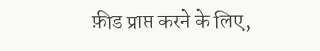फ़ीड प्राप्त करने के लिए,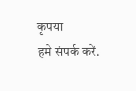कृपया
हमे संपर्क करें.